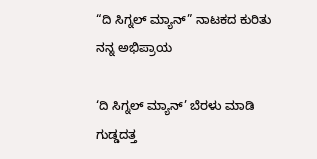“ದಿ ಸಿಗ್ನಲ್ ಮ್ಯಾನ್” ನಾಟಕದ ಕುರಿತು ನನ್ನ ಅಭಿಪ್ರಾಯ

‘ದಿ ಸಿಗ್ನಲ್ ಮ್ಯಾನ್’ ಬೆರಳು ಮಾಡಿ ಗುಡ್ಡದತ್ತ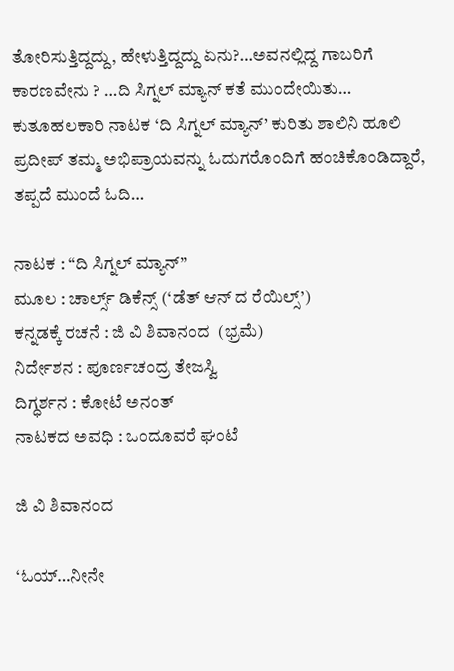ತೋರಿಸುತ್ತಿದ್ದದ್ದು, ಹೇಳುತ್ತಿದ್ದದ್ದು ಏನು?…ಅವನಲ್ಲಿದ್ದ ಗಾಬರಿಗೆ ಕಾರಣವೇನು ? …ದಿ ಸಿಗ್ನಲ್ ಮ್ಯಾನ್ ಕತೆ ಮುಂದೇಯಿತು… ಕುತೂಹಲಕಾರಿ ನಾಟಕ ‘ದಿ ಸಿಗ್ನಲ್ ಮ್ಯಾನ್’ ಕುರಿತು ಶಾಲಿನಿ ಹೂಲಿ ಪ್ರದೀಪ್ ತಮ್ಮ ಅಭಿಪ್ರಾಯವನ್ನು ಓದುಗರೊಂದಿಗೆ ಹಂಚಿಕೊಂಡಿದ್ದಾರೆ, ತಪ್ಪದೆ ಮುಂದೆ ಓದಿ…

ನಾಟಕ : “ದಿ ಸಿಗ್ನಲ್ ಮ್ಯಾನ್”
ಮೂಲ : ಚಾರ್ಲ್ಸ್ ಡಿಕೆನ್ಸ್ (‘ಡೆತ್ ಆನ್ ದ ರೆಯಿಲ್ಸ್’)
ಕನ್ನಡಕ್ಕೆ ರಚನೆ : ಜಿ ವಿ ಶಿವಾನಂದ  (ಭ್ರಮೆ)
ನಿರ್ದೇಶನ : ಪೂರ್ಣಚಂದ್ರ ತೇಜಸ್ವಿ
ದಿಗ್ಧರ್ಶನ : ಕೋಟೆ ಅನಂತ್
ನಾಟಕದ ಅವಧಿ : ಒಂದೂವರೆ ಘಂಟೆ

ಜಿ ವಿ ಶಿವಾನಂದ

‘ಓಯ್…ನೀನೇ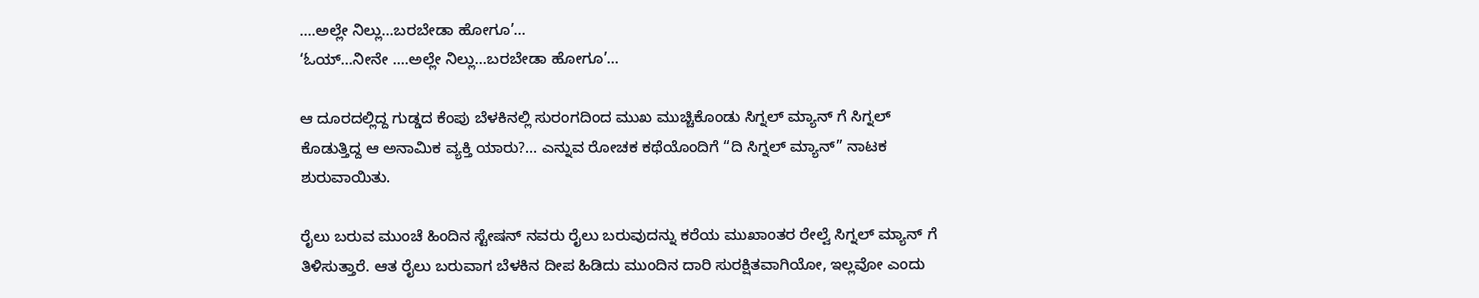….ಅಲ್ಲೇ ನಿಲ್ಲು…ಬರಬೇಡಾ ಹೋಗೂ’…
‘ಓಯ್…ನೀನೇ ….ಅಲ್ಲೇ ನಿಲ್ಲು…ಬರಬೇಡಾ ಹೋಗೂ’…

ಆ ದೂರದಲ್ಲಿದ್ದ ಗುಡ್ಡದ ಕೆಂಪು ಬೆಳಕಿನಲ್ಲಿ ಸುರಂಗದಿಂದ ಮುಖ ಮುಚ್ಚಿಕೊಂಡು ಸಿಗ್ನಲ್ ಮ್ಯಾನ್ ಗೆ ಸಿಗ್ನಲ್ ಕೊಡುತ್ತಿದ್ದ ಆ ಅನಾಮಿಕ ವ್ಯಕ್ತಿ ಯಾರು?… ಎನ್ನುವ ರೋಚಕ ಕಥೆಯೊಂದಿಗೆ “ದಿ ಸಿಗ್ನಲ್ ಮ್ಯಾನ್” ನಾಟಕ ಶುರುವಾಯಿತು.

ರೈಲು ಬರುವ ಮುಂಚೆ ಹಿಂದಿನ ಸ್ಟೇಷನ್ ನವರು ರೈಲು ಬರುವುದನ್ನು ಕರೆಯ ಮುಖಾಂತರ ರೇಲ್ವೆ ಸಿಗ್ನಲ್ ಮ್ಯಾನ್ ಗೆ ತಿಳಿಸುತ್ತಾರೆ. ಆತ ರೈಲು ಬರುವಾಗ ಬೆಳಕಿನ ದೀಪ ಹಿಡಿದು ಮುಂದಿನ ದಾರಿ ಸುರಕ್ಷಿತವಾಗಿಯೋ, ಇಲ್ಲವೋ ಎಂದು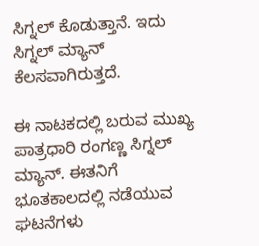ಸಿಗ್ನಲ್ ಕೊಡುತ್ತಾನೆ. ಇದು ಸಿಗ್ನಲ್ ಮ್ಯಾನ್ ಕೆಲಸವಾಗಿರುತ್ತದೆ.

ಈ ನಾಟಕದಲ್ಲಿ ಬರುವ ಮುಖ್ಯ ಪಾತ್ರಧಾರಿ ರಂಗಣ್ಣ ಸಿಗ್ನಲ್ ಮ್ಯಾನ್. ಈತನಿಗೆ ಭೂತಕಾಲದಲ್ಲಿ ನಡೆಯುವ ಘಟನೆಗಳು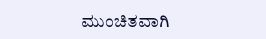ಮುಂಚಿತವಾಗಿ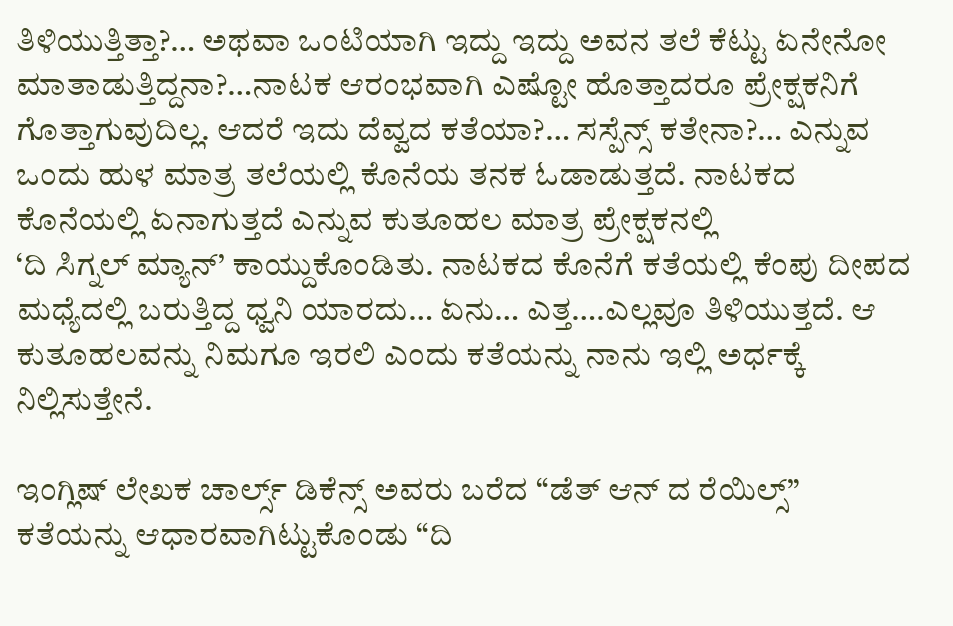ತಿಳಿಯುತ್ತಿತ್ತಾ?… ಅಥವಾ ಒಂಟಿಯಾಗಿ ಇದ್ದು ಇದ್ದು ಅವನ ತಲೆ ಕೆಟ್ಟು ಏನೇನೋ ಮಾತಾಡುತ್ತಿದ್ದನಾ?…ನಾಟಕ ಆರಂಭವಾಗಿ ಎಷ್ಟೋ ಹೊತ್ತಾದರೂ ಪ್ರೇಕ್ಷಕನಿಗೆ ಗೊತ್ತಾಗುವುದಿಲ್ಲ. ಆದರೆ ಇದು ದೆವ್ವದ ಕತೆಯಾ?… ಸಸ್ಪೆನ್ಸ್ ಕತೇನಾ?… ಎನ್ನುವ ಒಂದು ಹುಳ ಮಾತ್ರ ತಲೆಯಲ್ಲಿ ಕೊನೆಯ ತನಕ ಓಡಾಡುತ್ತದೆ. ನಾಟಕದ ಕೊನೆಯಲ್ಲಿ ಏನಾಗುತ್ತದೆ ಎನ್ನುವ ಕುತೂಹಲ ಮಾತ್ರ ಪ್ರೇಕ್ಷಕನಲ್ಲಿ
‘ದಿ ಸಿಗ್ನಲ್ ಮ್ಯಾನ್’ ಕಾಯ್ದುಕೊಂಡಿತು. ನಾಟಕದ ಕೊನೆಗೆ ಕತೆಯಲ್ಲಿ ಕೆಂಪು ದೀಪದ ಮಧ್ಯೆದಲ್ಲಿ ಬರುತ್ತಿದ್ದ ಧ್ವನಿ ಯಾರದು… ಏನು… ಎತ್ತ….ಎಲ್ಲವೂ ತಿಳಿಯುತ್ತದೆ. ಆ ಕುತೂಹಲವನ್ನು ನಿಮಗೂ ಇರಲಿ ಎಂದು ಕತೆಯನ್ನು ನಾನು ಇಲ್ಲಿ ಅರ್ಧಕ್ಕೆ ನಿಲ್ಲಿಸುತ್ತೇನೆ.

ಇಂಗ್ಲಿಷ್ ಲೇಖಕ ಚಾರ್ಲ್ಸ್ ಡಿಕೆನ್ಸ್ ಅವರು ಬರೆದ “ಡೆತ್ ಆನ್ ದ ರೆಯಿಲ್ಸ್” ಕತೆಯನ್ನು ಆಧಾರವಾಗಿಟ್ಟುಕೊಂಡು “ದಿ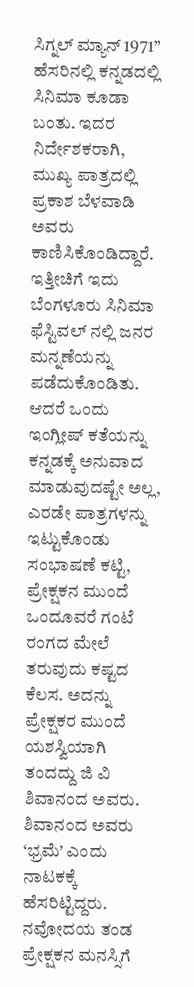ಸಿಗ್ನಲ್ ಮ್ಯಾನ್ 1971” ಹೆಸರಿನಲ್ಲಿ ಕನ್ನಡದಲ್ಲಿ ಸಿನಿಮಾ ಕೂಡಾ ಬಂತು. ಇದರ ನಿರ್ದೇಶಕರಾಗಿ, ಮುಖ್ಯ ಪಾತ್ರದಲ್ಲಿ ಪ್ರಕಾಶ ಬೆಳವಾಡಿ ಅವರು ಕಾಣಿಸಿಕೊಂಡಿದ್ದಾರೆ. ಇತ್ತೀಚಿಗೆ ಇದು ಬೆಂಗಳೂರು ಸಿನಿಮಾ ಫೆಸ್ಟಿವಲ್ ನಲ್ಲಿ ಜನರ ಮನ್ನಣೆಯನ್ನು ಪಡೆದುಕೊಂಡಿತು. ಆದರೆ ಒಂದು ಇಂಗ್ಲೀಷ್ ಕತೆಯನ್ನು ಕನ್ನಡಕ್ಕೆ ಅನುವಾದ ಮಾಡುವುದಷ್ಟೇ ಅಲ್ಲ, ಎರಡೇ ಪಾತ್ರಗಳನ್ನು ಇಟ್ಟುಕೊಂಡು ಸಂಭಾಷಣೆ ಕಟ್ಟಿ, ಪ್ರೇಕ್ಷಕನ ಮುಂದೆ ಒಂದೂವರೆ ಗಂಟೆ ರಂಗದ ಮೇಲೆ ತರುವುದು ಕಷ್ಟದ ಕೆಲಸ. ಅದನ್ನು ಪ್ರೇಕ್ಷಕರ ಮುಂದೆ ಯಶಸ್ವಿಯಾಗಿ ತಂದದ್ದು ಜಿ ವಿ ಶಿವಾನಂದ ಅವರು. ಶಿವಾನಂದ ಅವರು ‘ಭ್ರಮೆ’ ಎಂದು ನಾಟಕಕ್ಕೆ ಹೆಸರಿಟ್ಟಿದ್ದರು. ನವೋದಯ ತಂಡ ಪ್ರೇಕ್ಷಕನ ಮನಸ್ಸಿಗೆ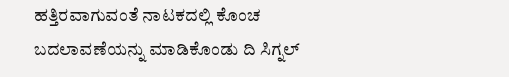ಹತ್ತಿರವಾಗುವಂತೆ ನಾಟಕದಲ್ಲಿ ಕೊಂಚ ಬದಲಾವಣೆಯನ್ನು ಮಾಡಿಕೊಂಡು ದಿ ಸಿಗ್ನಲ್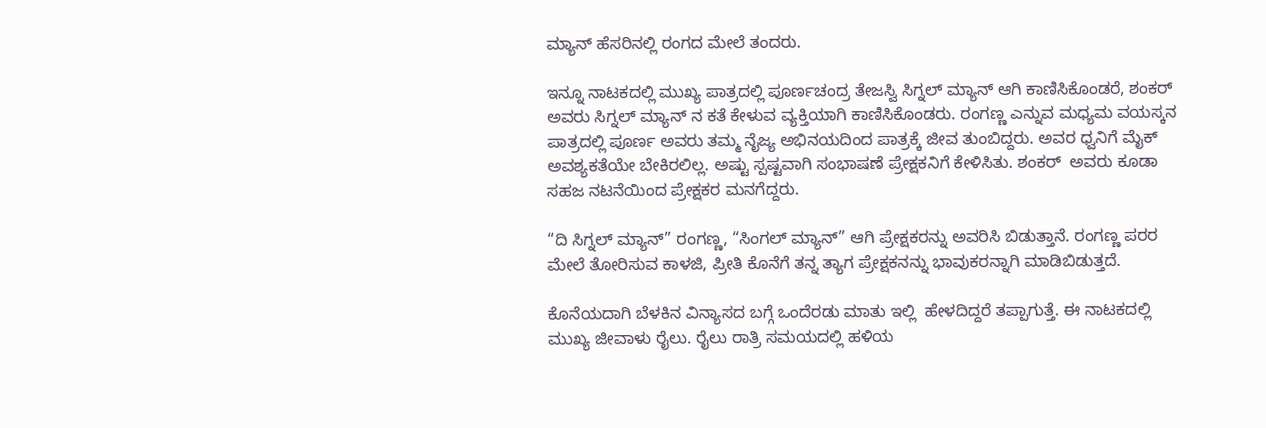ಮ್ಯಾನ್ ಹೆಸರಿನಲ್ಲಿ ರಂಗದ ಮೇಲೆ ತಂದರು.

ಇನ್ನೂ ನಾಟಕದಲ್ಲಿ ಮುಖ್ಯ ಪಾತ್ರದಲ್ಲಿ ಪೂರ್ಣಚಂದ್ರ ತೇಜಸ್ವಿ ಸಿಗ್ನಲ್ ಮ್ಯಾನ್ ಆಗಿ ಕಾಣಿಸಿಕೊಂಡರೆ, ಶಂಕರ್ ಅವರು ಸಿಗ್ನಲ್ ಮ್ಯಾನ್ ನ ಕತೆ ಕೇಳುವ ವ್ಯಕ್ತಿಯಾಗಿ ಕಾಣಿಸಿಕೊಂಡರು. ರಂಗಣ್ಣ ಎನ್ನುವ ಮಧ್ಯಮ ವಯಸ್ಕನ ಪಾತ್ರದಲ್ಲಿ ಪೂರ್ಣ ಅವರು ತಮ್ಮ ನೈಜ್ಯ ಅಭಿನಯದಿಂದ ಪಾತ್ರಕ್ಕೆ ಜೀವ ತುಂಬಿದ್ದರು. ಅವರ ಧ್ವನಿಗೆ ಮೈಕ್ ಅವಶ್ಯಕತೆಯೇ ಬೇಕಿರಲಿಲ್ಲ. ಅಷ್ಟು ಸ್ಪಷ್ಟವಾಗಿ ಸಂಭಾಷಣೆ ಪ್ರೇಕ್ಷಕನಿಗೆ ಕೇಳಿಸಿತು. ಶಂಕರ್  ಅವರು ಕೂಡಾ ಸಹಜ ನಟನೆಯಿಂದ ಪ್ರೇಕ್ಷಕರ ಮನಗೆದ್ದರು.

“ದಿ ಸಿಗ್ನಲ್ ಮ್ಯಾನ್” ರಂಗಣ್ಣ, “ಸಿಂಗಲ್ ಮ್ಯಾನ್” ಆಗಿ ಪ್ರೇಕ್ಷಕರನ್ನು ಅವರಿಸಿ ಬಿಡುತ್ತಾನೆ. ರಂಗಣ್ಣ ಪರರ ಮೇಲೆ ತೋರಿಸುವ ಕಾಳಜಿ, ಪ್ರೀತಿ ಕೊನೆಗೆ ತನ್ನ ತ್ಯಾಗ ಪ್ರೇಕ್ಷಕನನ್ನು ಭಾವುಕರನ್ನಾಗಿ ಮಾಡಿಬಿಡುತ್ತದೆ.

ಕೊನೆಯದಾಗಿ ಬೆಳಕಿನ ವಿನ್ಯಾಸದ ಬಗ್ಗೆ ಒಂದೆರಡು ಮಾತು ಇಲ್ಲಿ  ಹೇಳದಿದ್ದರೆ ತಪ್ಪಾಗುತ್ತೆ. ಈ ನಾಟಕದಲ್ಲಿ ಮುಖ್ಯ ಜೀವಾಳು ರೈಲು. ರೈಲು ರಾತ್ರಿ ಸಮಯದಲ್ಲಿ ಹಳಿಯ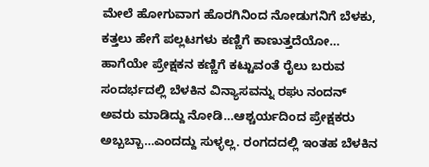ಮೇಲೆ ಹೋಗುವಾಗ ಹೊರಗಿನಿಂದ ನೋಡುಗನಿಗೆ ಬೆಳಕು, ಕತ್ತಲು ಹೇಗೆ ಪಲ್ಲಟಗಳು ಕಣ್ಣಿಗೆ ಕಾಣುತ್ತದೆಯೋ… ಹಾಗೆಯೇ ಪ್ರೇಕ್ಷಕನ ಕಣ್ಣಿಗೆ ಕಟ್ಟುವಂತೆ ರೈಲು ಬರುವ ಸಂದರ್ಭದಲ್ಲಿ ಬೆಳಕಿನ ವಿನ್ಯಾಸವನ್ನು ರಘು ನಂದನ್ ಅವರು ಮಾಡಿದ್ದು ನೋಡಿ…ಆಶ್ಚರ್ಯದಿಂದ ಪ್ರೇಕ್ಷಕರು ಅಬ್ಬಬ್ಬಾ…ಎಂದದ್ದು ಸುಳ್ಳಲ್ಲ. ರಂಗದದಲ್ಲಿ ಇಂತಹ ಬೆಳಕಿನ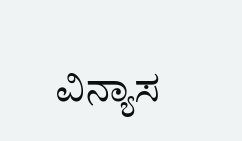ವಿನ್ಯಾಸ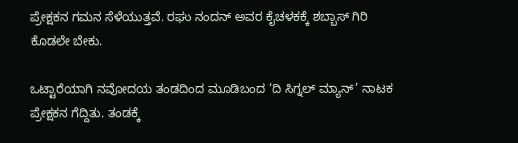ಪ್ರೇಕ್ಷಕನ ಗಮನ ಸೆಳೆಯುತ್ತವೆ. ರಘು ನಂದನ್ ಅವರ ಕೈಚಳಕಕ್ಕೆ ಶಬ್ಬಾಸ್ ಗಿರಿ ಕೊಡಲೇ ಬೇಕು.

ಒಟ್ಟಾರೆಯಾಗಿ ನವೋದಯ ತಂಡದಿಂದ ಮೂಡಿಬಂದ ‘ದಿ ಸಿಗ್ನಲ್ ಮ್ಯಾನ್’ ನಾಟಕ ಪ್ರೇಕ್ಷಕನ ಗೆದ್ದಿತು. ತಂಡಕ್ಕೆ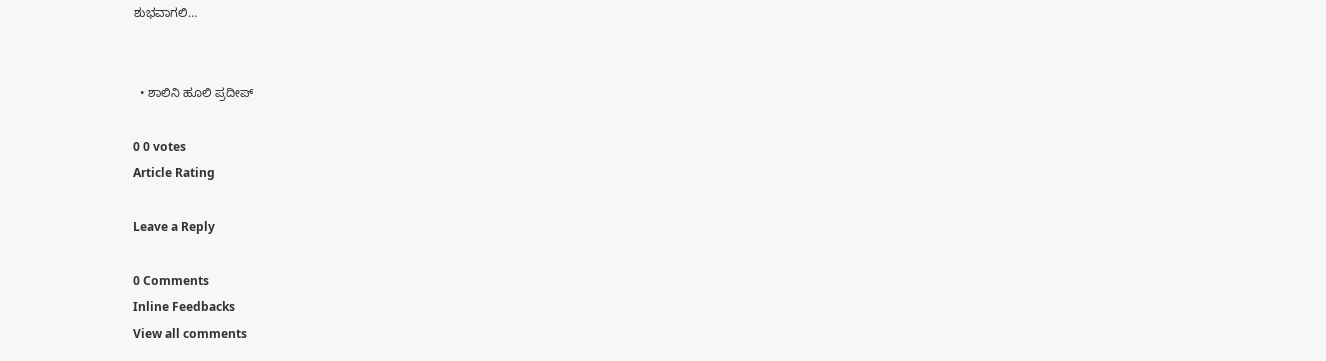ಶುಭವಾಗಲಿ…


  • ಶಾಲಿನಿ ಹೂಲಿ ಪ್ರದೀಪ್

0 0 votes
Article Rating

Leave a Reply

0 Comments
Inline Feedbacks
View all comments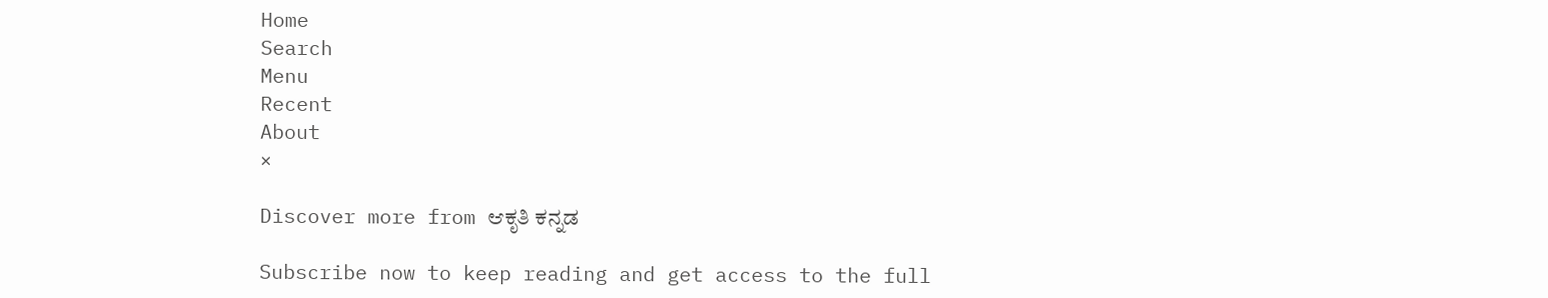Home
Search
Menu
Recent
About
×

Discover more from ಆಕೃತಿ ಕನ್ನಡ

Subscribe now to keep reading and get access to the full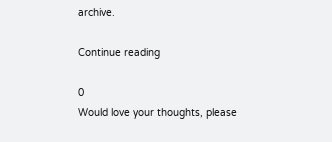archive.

Continue reading

0
Would love your thoughts, please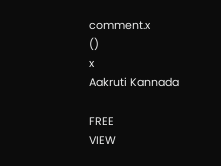comment.x
()
x
Aakruti Kannada

FREE
VIEW